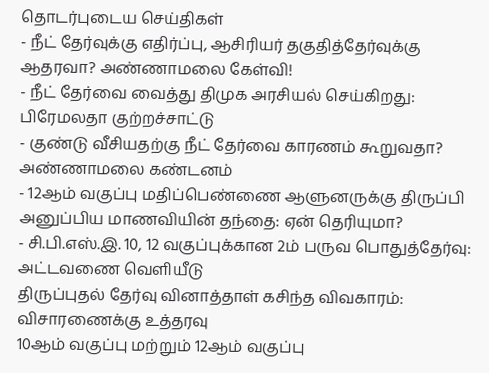தொடர்புடைய செய்திகள்
- நீட் தேர்வுக்கு எதிர்ப்பு, ஆசிரியர் தகுதித்தேர்வுக்கு ஆதரவா? அண்ணாமலை கேள்வி!
- நீட் தேர்வை வைத்து திமுக அரசியல் செய்கிறது: பிரேமலதா குற்றச்சாட்டு
- குண்டு வீசியதற்கு நீட் தேர்வை காரணம் கூறுவதா? அண்ணாமலை கண்டனம்
- 12ஆம் வகுப்பு மதிப்பெண்ணை ஆளுனருக்கு திருப்பி அனுப்பிய மாணவியின் தந்தை: ஏன் தெரியுமா?
- சி.பி.எஸ்.இ. 10, 12 வகுப்புக்கான 2ம் பருவ பொதுத்தேர்வு: அட்டவணை வெளியீடு
திருப்புதல் தேர்வு வினாத்தாள் கசிந்த விவகாரம்: விசாரணைக்கு உத்தரவு
10ஆம் வகுப்பு மற்றும் 12ஆம் வகுப்பு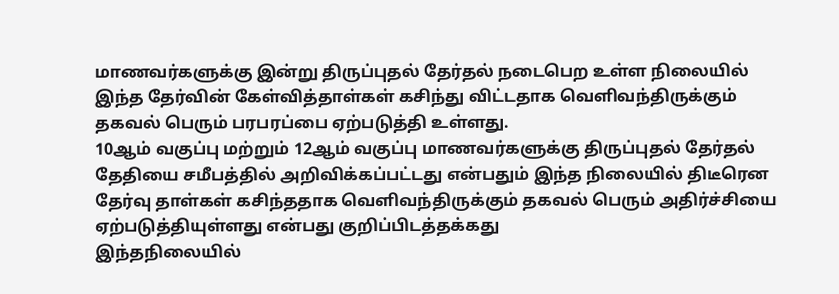மாணவர்களுக்கு இன்று திருப்புதல் தேர்தல் நடைபெற உள்ள நிலையில் இந்த தேர்வின் கேள்வித்தாள்கள் கசிந்து விட்டதாக வெளிவந்திருக்கும் தகவல் பெரும் பரபரப்பை ஏற்படுத்தி உள்ளது.
10ஆம் வகுப்பு மற்றும் 12ஆம் வகுப்பு மாணவர்களுக்கு திருப்புதல் தேர்தல் தேதியை சமீபத்தில் அறிவிக்கப்பட்டது என்பதும் இந்த நிலையில் திடீரென தேர்வு தாள்கள் கசிந்ததாக வெளிவந்திருக்கும் தகவல் பெரும் அதிர்ச்சியை ஏற்படுத்தியுள்ளது என்பது குறிப்பிடத்தக்கது
இந்தநிலையில்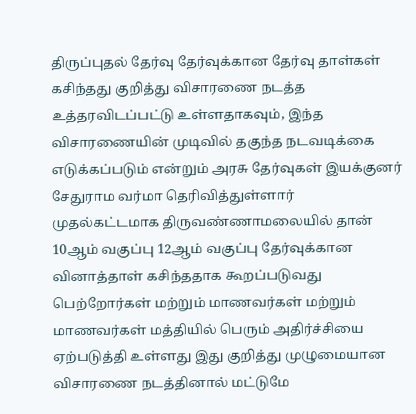திருப்புதல் தேர்வு தேர்வுக்கான தேர்வு தாள்கள் கசிந்தது குறித்து விசாரணை நடத்த உத்தரவிடப்பட்டு உள்ளதாகவும், இந்த விசாரணையின் முடிவில் தகுந்த நடவடிக்கை எடுக்கப்படும் என்றும் அரசு தேர்வுகள் இயக்குனர் சேதுராம வர்மா தெரிவித்துள்ளார்
முதல்கட்டமாக திருவண்ணாமலையில் தான் 10ஆம் வகுப்பு 12ஆம் வகுப்பு தேர்வுக்கான வினாத்தாள் கசிந்ததாக கூறப்படுவது பெற்றோர்கள் மற்றும் மாணவர்கள் மற்றும் மாணவர்கள் மத்தியில் பெரும் அதிர்ச்சியை ஏற்படுத்தி உள்ளது இது குறித்து முழுமையான விசாரணை நடத்தினால் மட்டுமே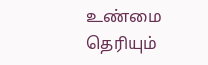உண்மை தெரியும்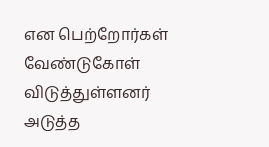என பெற்றோர்கள் வேண்டுகோள் விடுத்துள்ளனர்
அடுத்த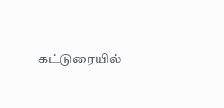கட்டுரையில்